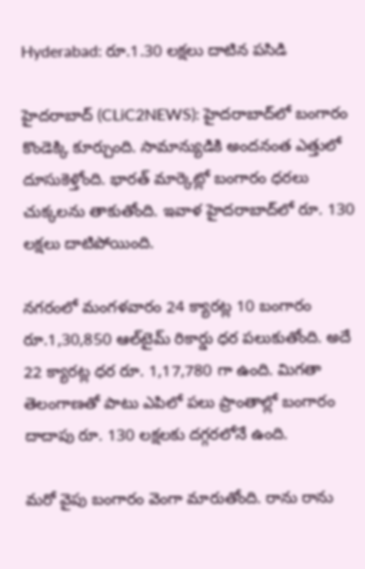Hyderabad: రూ.1.30 లక్ష‌లు దాటిన ప‌సిడి

హైద‌రాబాద్ (CLiC2NEWS): హైద‌రాబాద్‌లో బంగారం కొండెక్కి కూర్చుంది. సామాన్యుడికి అంద‌నంత ఎత్తులో దూసుకెళ్తోంది. భార‌త్ మార్కెట్లో బంగారం ధ‌ర‌లు చుక్క‌ల‌ను తాకుతోంది. ఇవాళ హైద‌రాబాద్‌లో రూ. 130 ల‌క్ష‌లు దాటిపోయింది.

న‌గ‌రంలో మంగ‌ళ‌వారం 24 క్యార‌ట్ల 10 బంగారం రూ.1,30,850 ఆల్‌టైమ్ రికార్డు ధ‌ర ప‌లుకుతోంది. అదే 22 క్యార‌ట్ల ధ‌ర రూ. 1,17,780 గా ఉంది. మిగ‌తా తెలంగాణ‌తో పాటు ఎపిలో ప‌లు ప్రాంతాల్లో బంగారం దాదాపు రూ. 130 లక్ష‌ల‌కు ద‌గ్గ‌ర‌లోనే ఉంది.

మ‌రో వైపు బంగారం వెంగా మారుతోంది. రాను రాను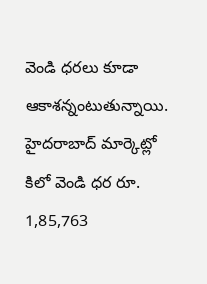వెండి ధ‌ర‌లు కూడా ఆకాశ‌న్నంటుతున్నాయి. హైద‌రాబాద్ మార్కెట్లో కిలో వెండి ధ‌ర రూ. 1,85,763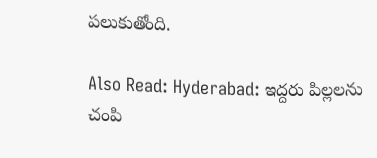ప‌లుకుతోంది.

Also Read: Hyderabad: ఇద్ద‌రు పిల్ల‌ల‌ను చంపి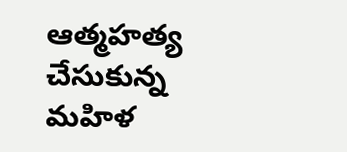ఆత్మ‌హ‌త్య చేసుకున్న మ‌హిళ‌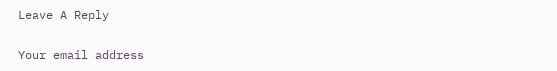Leave A Reply

Your email address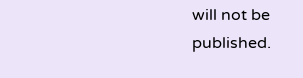will not be published.